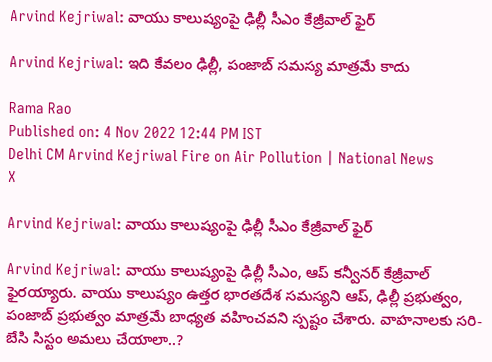Arvind Kejriwal: వాయు కాలుష్యంపై ఢిల్లీ సీఎం కేజ్రీవాల్ ఫైర్

Arvind Kejriwal: ఇది కేవలం ఢిల్లీ, పంజాబ్ సమస్య మాత్రమే కాదు

Rama Rao
Published on: 4 Nov 2022 12:44 PM IST
Delhi CM Arvind Kejriwal Fire on Air Pollution | National News
X

Arvind Kejriwal: వాయు కాలుష్యంపై ఢిల్లీ సీఎం కేజ్రీవాల్ ఫైర్

Arvind Kejriwal: వాయు కాలుష్యంపై ఢిల్లీ సీఎం, ఆప్ కన్వీనర్ కేజ్రీవాల్ ఫైరయ్యారు. వాయు కాలుష్యం ఉత్తర భారతదేశ సమస్యని ఆప్, ఢిల్లీ ప్రభుత్వం, పంజాబ్ ప్రభుత్వం మాత్రమే బాధ్యత వహించవని స్పష్టం చేశారు. వాహనాలకు సరి-బేసి సిస్టం అమలు చేయాలా..?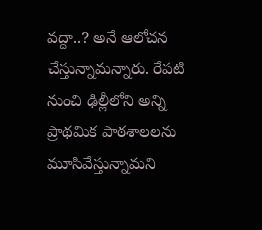వద్దా..? అనే ఆలోచన చేస్తున్నామన్నారు. రేపటి నుంచి ఢిల్లీలోని అన్ని ప్రాథమిక పాఠశాలలను మూసివేస్తున్నామని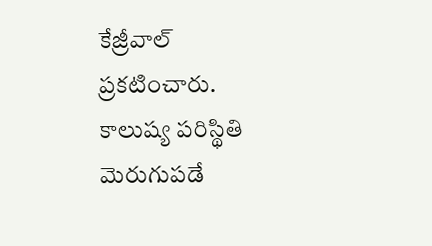కేజ్రీవాల్ ప్రకటించారు. కాలుష్య పరిస్థితి మెరుగుపడే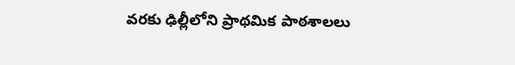వరకు ఢిల్లీలోని ప్రాథమిక పాఠశాలలు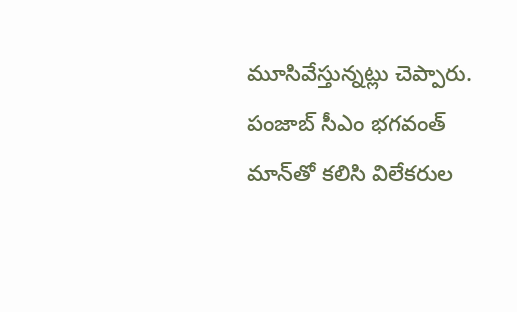మూసివేస్తున్నట్లు చెప్పారు. పంజాబ్ సీఎం భగవంత్ మాన్‌తో కలిసి విలేకరుల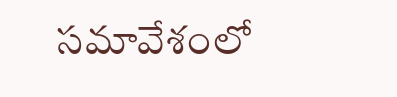సమావేశంలో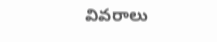వివరాలు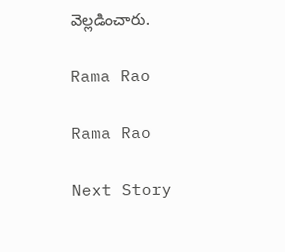వెల్లడించారు.

Rama Rao

Rama Rao

Next Story